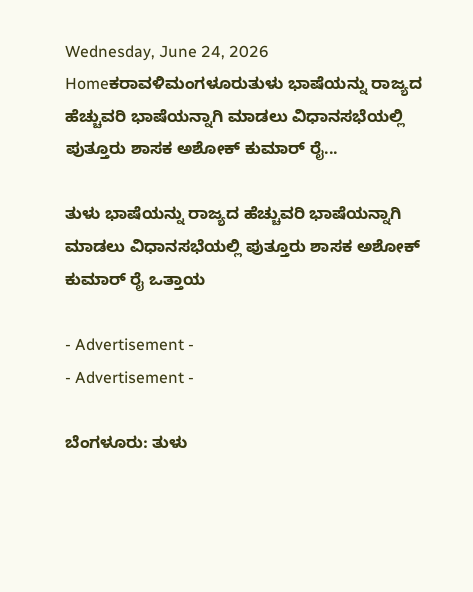Wednesday, June 24, 2026
Homeಕರಾವಳಿಮಂಗಳೂರುತುಳು ಭಾಷೆಯನ್ನು‌ ರಾಜ್ಯದ ಹೆಚ್ಚುವರಿ ಭಾಷೆಯನ್ನಾಗಿ ಮಾಡಲು ವಿಧಾನಸಭೆಯಲ್ಲಿ ಪುತ್ತೂರು ಶಾಸಕ ಅಶೋಕ್ ಕುಮಾರ್ ರೈ...

ತುಳು ಭಾಷೆಯನ್ನು‌ ರಾಜ್ಯದ ಹೆಚ್ಚುವರಿ ಭಾಷೆಯನ್ನಾಗಿ ಮಾಡಲು ವಿಧಾನಸಭೆಯಲ್ಲಿ ಪುತ್ತೂರು ಶಾಸಕ ಅಶೋಕ್ ಕುಮಾರ್ ರೈ ಒತ್ತಾಯ

- Advertisement -
- Advertisement -

ಬೆಂಗಳೂರು: ತುಳು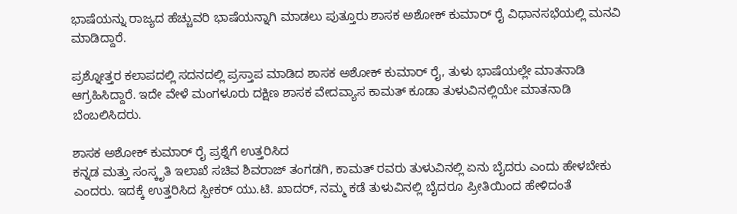ಭಾಷೆಯನ್ನು ರಾಜ್ಯದ ಹೆಚ್ಚುವರಿ ಭಾಷೆಯನ್ನಾಗಿ ಮಾಡಲು ಪುತ್ತೂರು ಶಾಸಕ ಅಶೋಕ್ ಕುಮಾರ್ ರೈ ವಿಧಾನಸಭೆಯಲ್ಲಿ ಮನವಿ ಮಾಡಿದ್ದಾರೆ.

ಪ್ರಶ್ನೋತ್ತರ ಕಲಾಪದಲ್ಲಿ ಸದನದಲ್ಲಿ ಪ್ರಸ್ತಾಪ ಮಾಡಿದ ಶಾಸಕ ಅಶೋಕ್ ಕುಮಾರ್ ರೈ, ತುಳು ಭಾಷೆಯಲ್ಲೇ ಮಾತನಾಡಿ ಆಗ್ರಹಿಸಿದ್ದಾರೆ. ಇದೇ ವೇಳೆ ಮಂಗಳೂರು ದಕ್ಷಿಣ ಶಾಸಕ ವೇದವ್ಯಾಸ ಕಾಮತ್ ಕೂಡಾ ತುಳುವಿನಲ್ಲಿಯೇ ಮಾತನಾಡಿ ಬೆಂಬಲಿಸಿದರು.

ಶಾಸಕ ಅಶೋಕ್ ಕುಮಾರ್ ರೈ ಪ್ರಶ್ನೆಗೆ ಉತ್ತರಿಸಿದ
ಕನ್ನಡ ಮತ್ತು ಸಂಸ್ಕೃತಿ ಇಲಾಖೆ ಸಚಿವ ಶಿವರಾಜ್ ತಂಗಡಗಿ, ಕಾಮತ್ ರವರು ತುಳುವಿನಲ್ಲಿ ಏನು ಬೈದರು ಎಂದು ಹೇಳಬೇಕು ಎಂದರು. ಇದಕ್ಕೆ ಉತ್ತರಿಸಿದ ಸ್ಪೀಕರ್ ಯು.ಟಿ. ಖಾದರ್, ನಮ್ಮ ಕಡೆ ತುಳುವಿನಲ್ಲಿ ಬೈದರೂ ಪ್ರೀತಿಯಿಂದ ಹೇಳಿದಂತೆ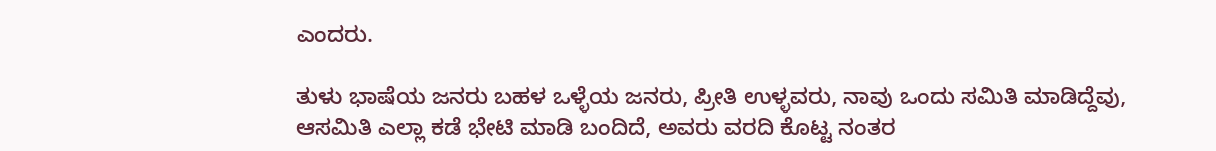ಎಂದರು.

ತುಳು ಭಾಷೆಯ ಜನರು ಬಹಳ ಒಳ್ಳೆಯ ಜನರು, ಪ್ರೀತಿ ಉಳ್ಳವರು, ನಾವು ಒಂದು ಸಮಿತಿ ಮಾಡಿದ್ದೆವು, ಆಸಮಿತಿ ಎಲ್ಲಾ ಕಡೆ ಭೇಟಿ ಮಾಡಿ ಬಂದಿದೆ, ಅವರು ವರದಿ ಕೊಟ್ಟ ನಂತರ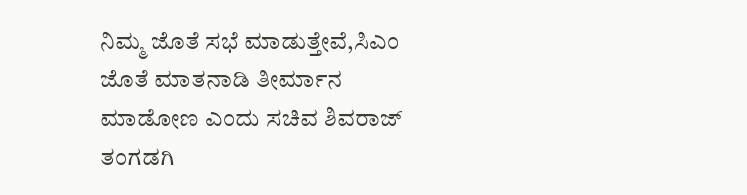ನಿಮ್ಮ ಜೊತೆ ಸಭೆ ಮಾಡುತ್ತೇವೆ,ಸಿಎಂ ಜೊತೆ ಮಾತನಾಡಿ ತೀರ್ಮಾನ ಮಾಡೋಣ ಎಂದು ಸಚಿವ ಶಿವರಾಜ್ ತಂಗಡಗಿ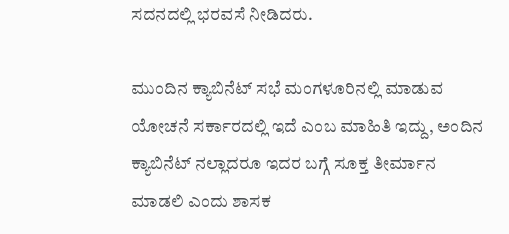ಸದನದಲ್ಲಿ ಭರವಸೆ ನೀಡಿದರು.

ಮುಂದಿನ ಕ್ಯಾಬಿನೆಟ್ ಸಭೆ ಮಂಗಳೂರಿನಲ್ಲಿ ಮಾಡುವ ಯೋಚನೆ ಸರ್ಕಾರದಲ್ಲಿ ಇದೆ ಎಂಬ ಮಾಹಿತಿ ಇದ್ದು, ಅಂದಿನ ಕ್ಯಾಬಿನೆಟ್ ನಲ್ಲಾದರೂ ಇದರ ಬಗ್ಗೆ ಸೂಕ್ತ ತೀರ್ಮಾನ ಮಾಡಲಿ ಎಂದು ಶಾಸಕ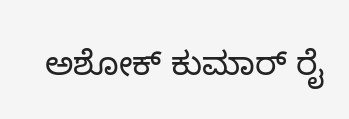ಅಶೋಕ್ ಕುಮಾರ್ ರೈ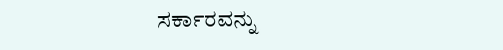ಸರ್ಕಾರವನ್ನು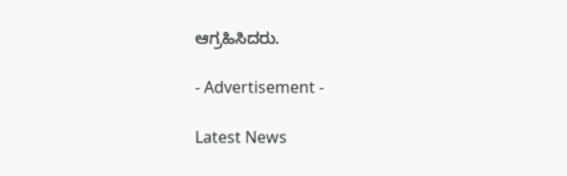ಆಗ್ರಹಿಸಿದರು.

- Advertisement -

Latest News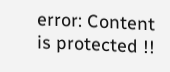error: Content is protected !!